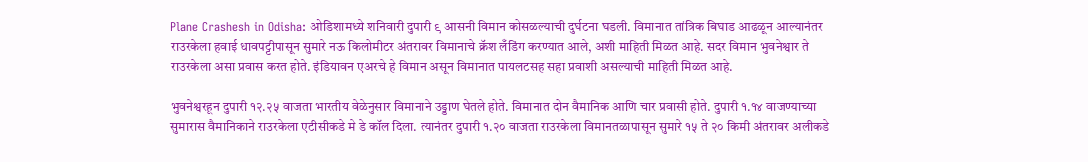Plane Crashesh in Odisha: ओडिशामध्ये शनिवारी दुपारी ९ आसनी विमान कोसळल्याची दुर्घटना घडली. विमानात तांत्रिक बिघाड आढळून आल्यानंतर राउरकेला हवाई धावपट्टीपासून सुमारे नऊ किलोमीटर अंतरावर विमानाचे क्रॅश लँडिंग करण्यात आले, अशी माहिती मिळत आहे. सदर विमान भुवनेश्वार ते राउरकेला असा प्रवास करत होते. इंडियावन एअरचे हे विमान असून विमानात पायलटसह सहा प्रवाशी असल्याची माहिती मिळत आहे.

भुवनेश्वरहून दुपारी १२.२५ वाजता भारतीय वेळेनुसार विमानाने उड्डाण घेतले होते. विमानात दोन वैमानिक आणि चार प्रवासी होते. दुपारी १.१४ वाजण्याच्या सुमारास वैमानिकाने राउरकेला एटीसीकडे मे डे कॉल दिला. त्यानंतर दुपारी १.२० वाजता राउरकेला विमानतळापासून सुमारे १५ ते २० किमी अंतरावर अलीकडे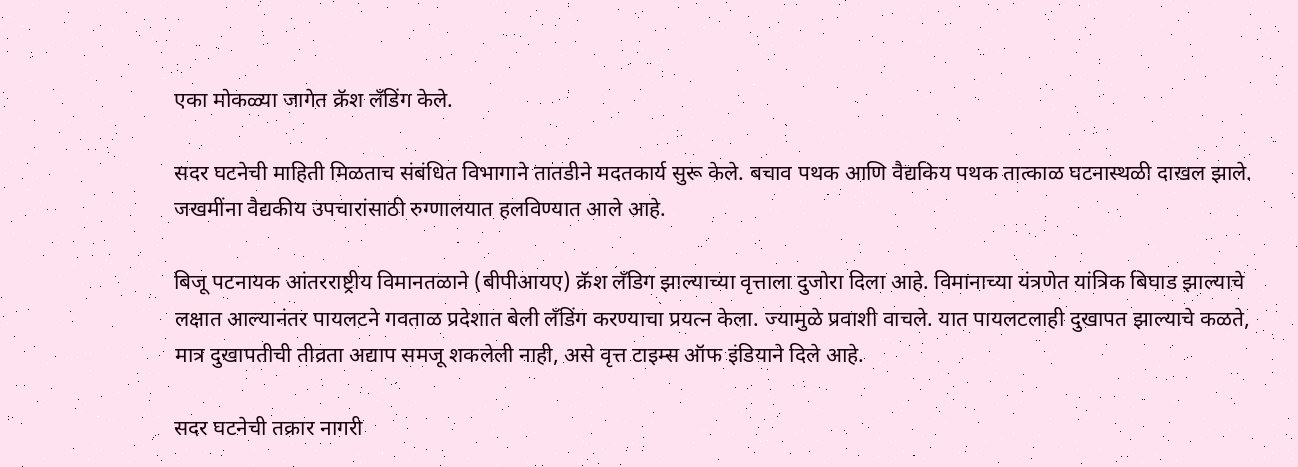एका मोकळ्या जागेत क्रॅश लँडिंग केले.

सदर घटनेची माहिती मिळताच संबंधित विभागाने तातडीने मदतकार्य सुरू केले. बचाव पथक आणि वैद्यकिय पथक तात्काळ घटनास्थळी दाखल झाले. जखमींना वैद्यकीय उपचारांसाठी रुग्णालयात हलविण्यात आले आहे.

बिजू पटनायक आंतरराष्ट्रीय विमानतळाने (बीपीआयए) क्रॅश लँडिग झाल्याच्या वृत्ताला दुजोरा दिला आहे. विमानाच्या यंत्रणेत यांत्रिक बिघाड झाल्याचे लक्षात आल्यानंतर पायलटने गवताळ प्रदेशात बेली लँडिंग करण्याचा प्रयत्न केला. ज्यामुळे प्रवाशी वाचले. यात पायलटलाही दुखापत झाल्याचे कळते, मात्र दुखापतीची तीव्रता अद्याप समजू शकलेली नाही, असे वृत्त टाइम्स ऑफ इंडियाने दिले आहे.

सदर घटनेची तक्रार नागरी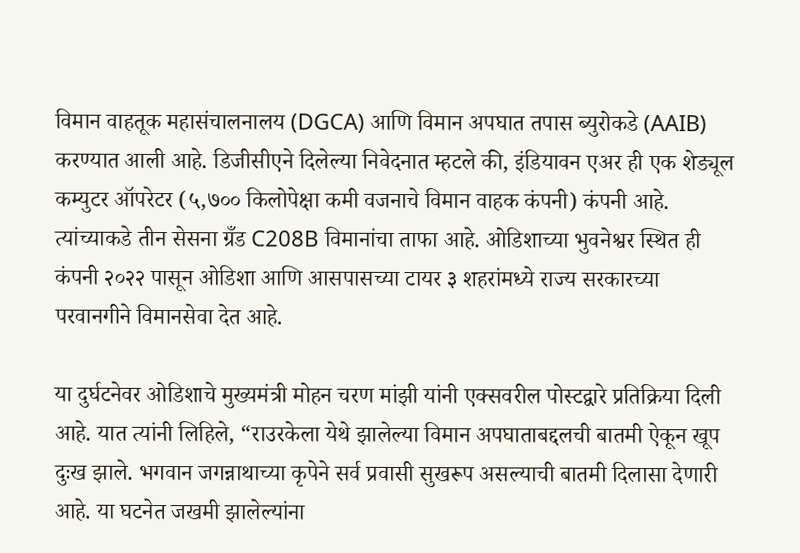विमान वाहतूक महासंचालनालय (DGCA) आणि विमान अपघात तपास ब्युरोकडे (AAIB) करण्यात आली आहे. डिजीसीएने दिलेल्या निवेदनात म्हटले की, इंडियावन एअर ही एक शेड्यूल कम्युटर ऑपरेटर (५,७०० किलोपेक्षा कमी वजनाचे विमान वाहक कंपनी) कंपनी आहे. त्यांच्याकडे तीन सेसना ग्रँड C208B विमानांचा ताफा आहे. ओडिशाच्या भुवनेश्वर स्थित ही कंपनी २०२२ पासून ओडिशा आणि आसपासच्या टायर ३ शहरांमध्ये राज्य सरकारच्या परवानगीने विमानसेवा देत आहे.

या दुर्घटनेवर ओडिशाचे मुख्यमंत्री मोहन चरण मांझी यांनी एक्सवरील पोस्टद्वारे प्रतिक्रिया दिली आहे. यात त्यांनी लिहिले, “राउरकेला येथे झालेल्या विमान अपघाताबद्दलची बातमी ऐकून खूप दुःख झाले. भगवान जगन्नाथाच्या कृपेने सर्व प्रवासी सुखरूप असल्याची बातमी दिलासा देणारी आहे. या घटनेत जखमी झालेल्यांना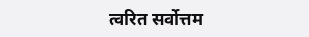त्वरित सर्वोत्तम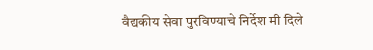वैद्यकीय सेवा पुरविण्याचे निर्देश मी दिले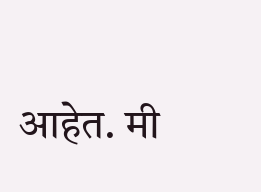आहेत. मी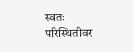स्वतः परिस्थितीवर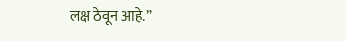लक्ष ठेवून आहे.”